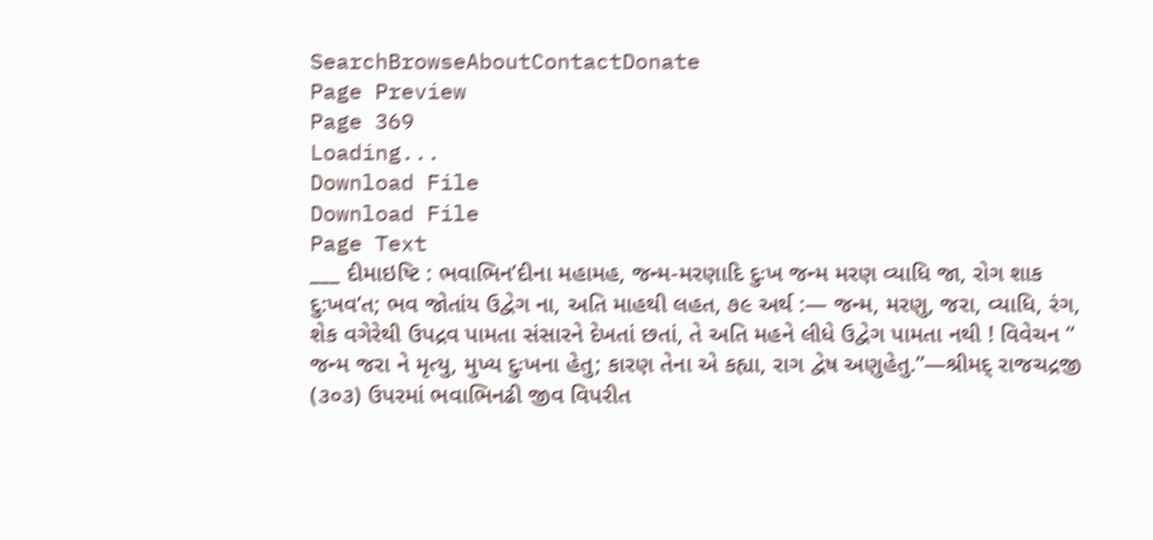SearchBrowseAboutContactDonate
Page Preview
Page 369
Loading...
Download File
Download File
Page Text
___ દીમાઇષ્ટિ : ભવાભિન’દીના મહામહ, જન્મ-મરણાદિ દુઃખ જન્મ મરણ વ્યાધિ જા, રોગ શાક દુ:ખવ‘ત; ભવ જોતાંય ઉદ્વેગ ના, અતિ માહથી લહત, ૭૯ અર્થ :— જન્મ, મરણુ, જરા, વ્યાધિ, રંગ, શેક વગેરેથી ઉપદ્રવ પામતા સંસારને દેખતાં છતાં, તે અતિ મહને લીધે ઉદ્વેગ પામતા નથી ! વિવેચન “ જન્મ જરા ને મૃત્યુ, મુખ્ય દુઃખના હેતુ; કારણ તેના એ કહ્યા, રાગ દ્વેષ અણુહેતુ.”—શ્રીમદ્ રાજચદ્રજી (૩૦૩) ઉપરમાં ભવાભિનઢી જીવ વિપરીત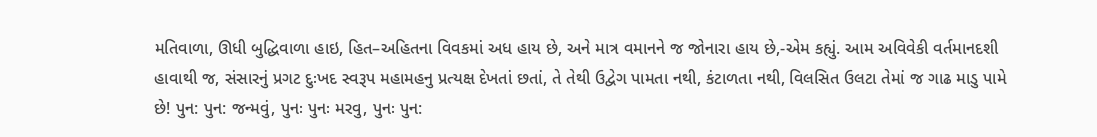મતિવાળા, ઊધી બુદ્ધિવાળા હાઇ, હિત–અહિતના વિવકમાં અધ હાય છે, અને માત્ર વમાનને જ જોનારા હાય છે,-એમ કહ્યું. આમ અવિવેકી વર્તમાનદશી હાવાથી જ, સંસારનું પ્રગટ દુઃખદ સ્વરૂપ મહામહનુ પ્રત્યક્ષ દેખતાં છતાં, તે તેથી ઉદ્વેગ પામતા નથી, કંટાળતા નથી, વિલસિત ઉલટા તેમાં જ ગાઢ માડુ પામે છે! પુન: પુન: જન્મવું, પુનઃ પુનઃ મરવુ, પુનઃ પુન: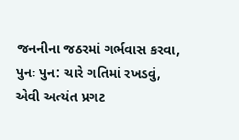જનનીના જઠરમાં ગર્ભવાસ કરવા, પુનઃ પુન: ચારે ગતિમાં રખડવું, એવી અત્યંત પ્રગટ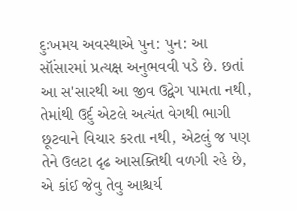દુઃખમય અવસ્થાએ પુન: પુન: આ સૉંસારમાં પ્રત્યક્ષ અનુભવવી પડે છે. છતાં આ સ'સારથી આ જીવ ઉદ્વેગ પામતા નથી, તેમાંથી ઉર્દુ એટલે અત્યંત વેગથી ભાગી છૂટવાને વિચાર કરતા નથી, એટલું જ પણ તેને ઉલટા દૃઢ આસક્તિથી વળગી રહે છે, એ કાંઈ જેવુ તેવુ આશ્ચર્ય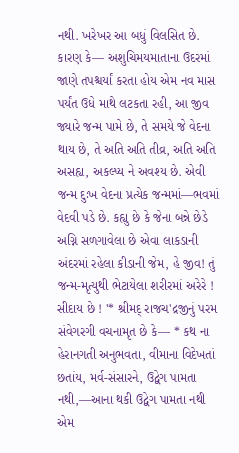નથી. ખરેખર આ બધું વિલસિત છે. કારણ કે— અશુચિમયમાતાના ઉદરમાં જાણે તપશ્ચર્યાં કરતા હોય એમ નવ માસ પર્યંત ઉધે માથે લટકતા રહી, આ જીવ જ્યારે જન્મ પામે છે, તે સમયે જે વેદના થાય છે, તે અતિ અતિ તીવ્ર, અતિ અતિ અસહ્ય, અકલ્પ્ય ને અવશ્ય છે. એવી જન્મ દુઃખ વેદના પ્રત્યેક જન્મમાં—ભવમાં વેદવી પડે છે. કહ્યુ છે કે જેના બન્ને છેડે અગ્નિ સળગાવેલા છે એવા લાકડાની અંદરમાં રહેલા કીડાની જેમ, હે જીવ! તું જન્મ-મૃત્યુથી ભેટાયેલા શરીરમાં અરેરે ! સીદાય છે ! '* શ્રીમદ્ રાજચ'દ્રજીનું પરમ સંવેગરગી વચનામૃત છે કે— * કથ ના હેરાનગતી અનુભવતા, વીમાના વિદેખતાં છતાંય, મર્વ-સંસારને, ઉદ્વેગ પામતા નથી,—આના થકી ઉદ્વેગ પામતા નથી એમ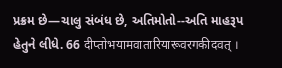પ્રક્રમ છે—ચાલુ સંબંધ છે, અતિમોતો--અતિ માહરૂપ હેતુને લીધે. 66 दीप्तोभयामवातारियारूवरगकीदवत् ।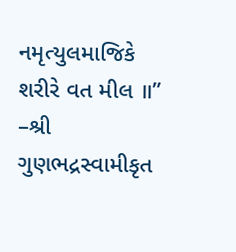નમૃત્યુલમાજિકે શરીરે વત મીલ ॥” –શ્રી ગુણભદ્રસ્વામીકૃત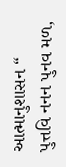આત્માનુશાસન “ પુત્તવિ નનન પુનવ મળ,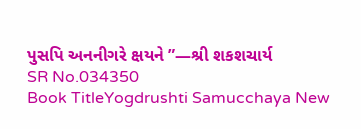પુસપિ અનનીગરે ક્ષયને ”—શ્રી શકશચાર્ય
SR No.034350
Book TitleYogdrushti Samucchaya New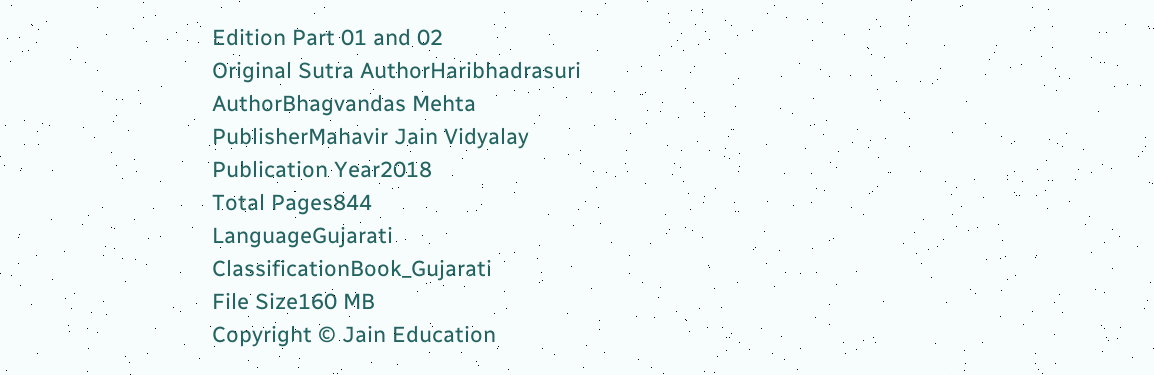Edition Part 01 and 02
Original Sutra AuthorHaribhadrasuri
AuthorBhagvandas Mehta
PublisherMahavir Jain Vidyalay
Publication Year2018
Total Pages844
LanguageGujarati
ClassificationBook_Gujarati
File Size160 MB
Copyright © Jain Education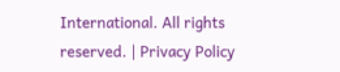International. All rights reserved. | Privacy Policy